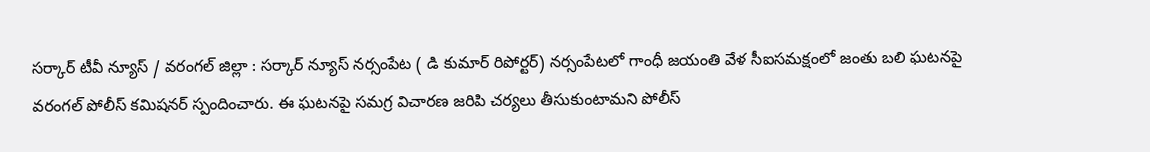సర్కార్ టీవీ న్యూస్ / వరంగల్ జిల్లా : సర్కార్ న్యూస్ నర్సంపేట ( డి కుమార్ రిపోర్టర్) నర్సంపేటలో గాంధీ జయంతి వేళ సీఐసమక్షంలో జంతు బలి ఘటనపై వరంగల్ పోలీస్ కమిషనర్ స్పందించారు. ఈ ఘటనపై సమగ్ర విచారణ జరిపి చర్యలు తీసుకుంటామని పోలీస్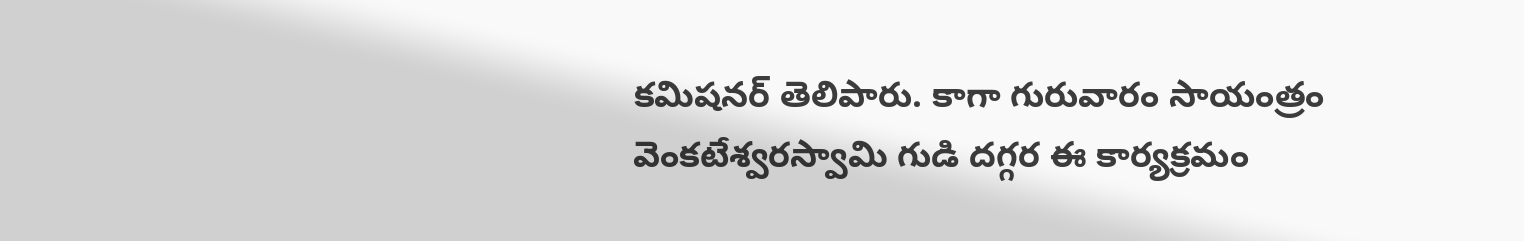కమిషనర్ తెలిపారు. కాగా గురువారం సాయంత్రం వెంకటేశ్వరస్వామి గుడి దగ్గర ఈ కార్యక్రమం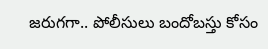జరుగగా.. పోలీసులు బందోబస్తు కోసం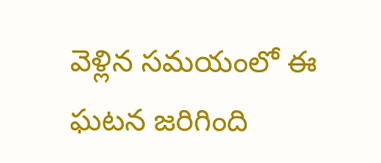వెళ్లిన సమయంలో ఈ ఘటన జరిగింది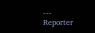---
Reporter